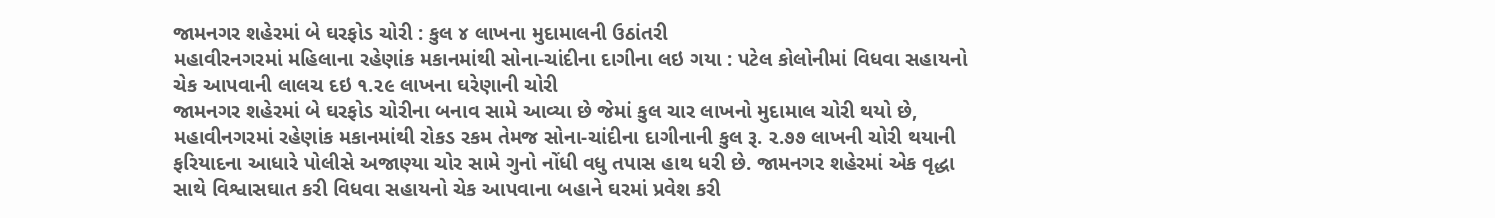જામનગર શહેરમાં બે ઘરફોડ ચોરી : કુલ ૪ લાખના મુદામાલની ઉઠાંતરી
મહાવીરનગરમાં મહિલાના રહેણાંક મકાનમાંથી સોના-ચાંદીના દાગીના લઇ ગયા : પટેલ કોલોનીમાં વિધવા સહાયનો ચેક આપવાની લાલચ દઇ ૧.૨૯ લાખના ઘરેણાની ચોરી
જામનગર શહેરમાં બે ઘરફોડ ચોરીના બનાવ સામે આવ્યા છે જેમાં કુલ ચાર લાખનો મુદામાલ ચોરી થયો છે, મહાવીનગરમાં રહેણાંક મકાનમાંથી રોકડ રકમ તેમજ સોના-ચાંદીના દાગીનાની કુલ રૂ. ૨.૭૭ લાખની ચોરી થયાની ફરિયાદના આધારે પોલીસે અજાણ્યા ચોર સામે ગુનો નોંધી વધુ તપાસ હાથ ધરી છે. જામનગર શહેરમાં એક વૃદ્ધા સાથે વિશ્વાસઘાત કરી વિધવા સહાયનો ચેક આપવાના બહાને ઘરમાં પ્રવેશ કરી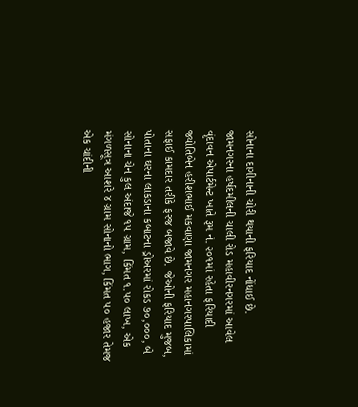સોનાના દાગીનાની ચોરી થયાની ફરિયાદ નોંધાઈ છે.
જામનગરના હર્ષદમીલની ચાલી રોડ મહાવીરનગરમાં આવેલ વૃંદાવન એપાર્ટમેન્ટ ખાતે રૂમ નં. ૨૦૧માં રહેતા ફરિયાદી જ્યોતિબેન હરીશભાઈ મકવાણા જામનગર મહાનગરપાલિકામાં સફાઈ કામદાર તરીકે ફરજ બજાવે છે. જેઓની ફરિયાદ મુજબ, પોતાના ઘરના લાકડાના કબાટના ડ્રોઅરમાં રોકડ ૭૦,૦૦૦, બે સોનાના ચેન કુલ અંદાજે ૧૫ ગ્રામ, કિંમત ૧.૫૦ લાખ, એક મંગળસૂત્ર આશરે ૪ ગ્રામ સોનાનો ભાગ, કિંમત ૫૦ હજાર તેમજ એક ચાંદીની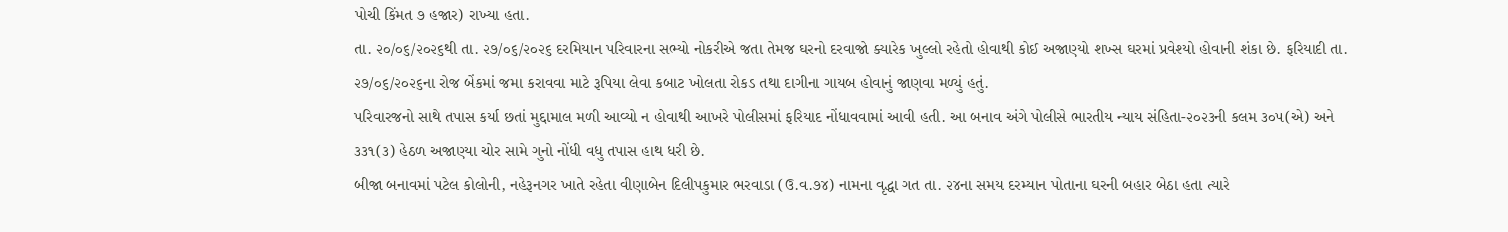પોચી કિંમત ૭ હજાર) રાખ્યા હતા.
તા. ૨૦/૦૬/૨૦૨૬થી તા. ૨૭/૦૬/૨૦૨૬ દરમિયાન પરિવારના સભ્યો નોકરીએ જતા તેમજ ઘરનો દરવાજો ક્યારેક ખુલ્લો રહેતો હોવાથી કોઈ અજાણ્યો શખ્સ ઘરમાં પ્રવેશ્યો હોવાની શંકા છે. ફરિયાદી તા. ૨૭/૦૬/૨૦૨૬ના રોજ બેંકમાં જમા કરાવવા માટે રૂપિયા લેવા કબાટ ખોલતા રોકડ તથા દાગીના ગાયબ હોવાનું જાણવા મળ્યું હતું.
પરિવારજનો સાથે તપાસ કર્યા છતાં મુદ્દામાલ મળી આવ્યો ન હોવાથી આખરે પોલીસમાં ફરિયાદ નોંધાવવામાં આવી હતી. આ બનાવ અંગે પોલીસે ભારતીય ન્યાય સંહિતા-૨૦૨૩ની કલમ ૩૦૫(એ) અને ૩૩૧(૩) હેઠળ અજાણ્યા ચોર સામે ગુનો નોંધી વધુ તપાસ હાથ ધરી છે.
બીજા બનાવમાં પટેલ કોલોની, નહેરૂનગર ખાતે રહેતા વીણાબેન દિલીપકુમાર ભરવાડા (ઉ.વ.૭૪) નામના વૃદ્ધા ગત તા. ૨૪ના સમય દરમ્યાન પોતાના ઘરની બહાર બેઠા હતા ત્યારે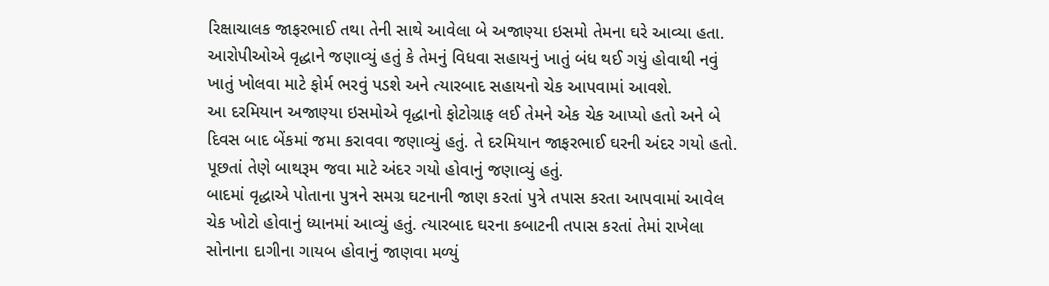રિક્ષાચાલક જાફરભાઈ તથા તેની સાથે આવેલા બે અજાણ્યા ઇસમો તેમના ઘરે આવ્યા હતા. આરોપીઓએ વૃદ્ધાને જણાવ્યું હતું કે તેમનું વિધવા સહાયનું ખાતું બંધ થઈ ગયું હોવાથી નવું ખાતું ખોલવા માટે ફોર્મ ભરવું પડશે અને ત્યારબાદ સહાયનો ચેક આપવામાં આવશે.
આ દરમિયાન અજાણ્યા ઇસમોએ વૃદ્ધાનો ફોટોગ્રાફ લઈ તેમને એક ચેક આપ્યો હતો અને બે દિવસ બાદ બેંકમાં જમા કરાવવા જણાવ્યું હતું. તે દરમિયાન જાફરભાઈ ઘરની અંદર ગયો હતો. પૂછતાં તેણે બાથરૂમ જવા માટે અંદર ગયો હોવાનું જણાવ્યું હતું.
બાદમાં વૃદ્ધાએ પોતાના પુત્રને સમગ્ર ઘટનાની જાણ કરતાં પુત્રે તપાસ કરતા આપવામાં આવેલ ચેક ખોટો હોવાનું ધ્યાનમાં આવ્યું હતું. ત્યારબાદ ઘરના કબાટની તપાસ કરતાં તેમાં રાખેલા સોનાના દાગીના ગાયબ હોવાનું જાણવા મળ્યું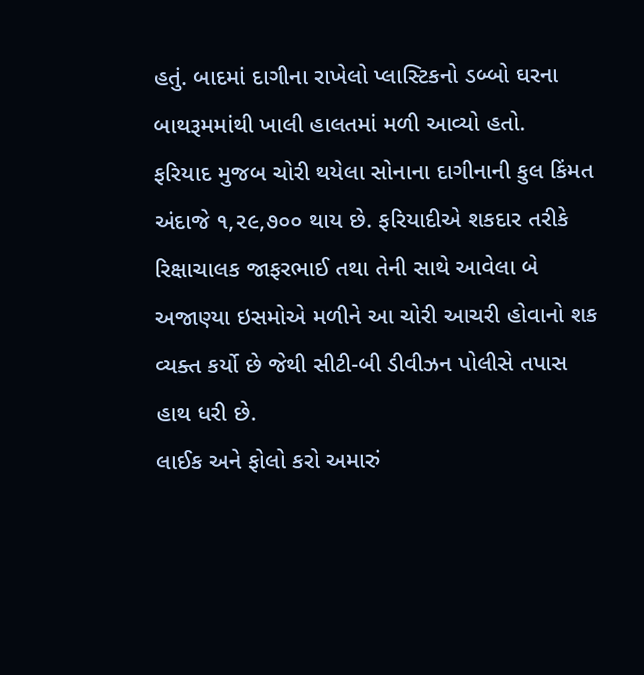હતું. બાદમાં દાગીના રાખેલો પ્લાસ્ટિકનો ડબ્બો ઘરના બાથરૂમમાંથી ખાલી હાલતમાં મળી આવ્યો હતો.
ફરિયાદ મુજબ ચોરી થયેલા સોનાના દાગીનાની કુલ કિંમત અંદાજે ૧,૨૯,૭૦૦ થાય છે. ફરિયાદીએ શકદાર તરીકે રિક્ષાચાલક જાફરભાઈ તથા તેની સાથે આવેલા બે અજાણ્યા ઇસમોએ મળીને આ ચોરી આચરી હોવાનો શક વ્યક્ત કર્યો છે જેથી સીટી-બી ડીવીઝન પોલીસે તપાસ હાથ ધરી છે.
લાઈક અને ફોલો કરો અમારું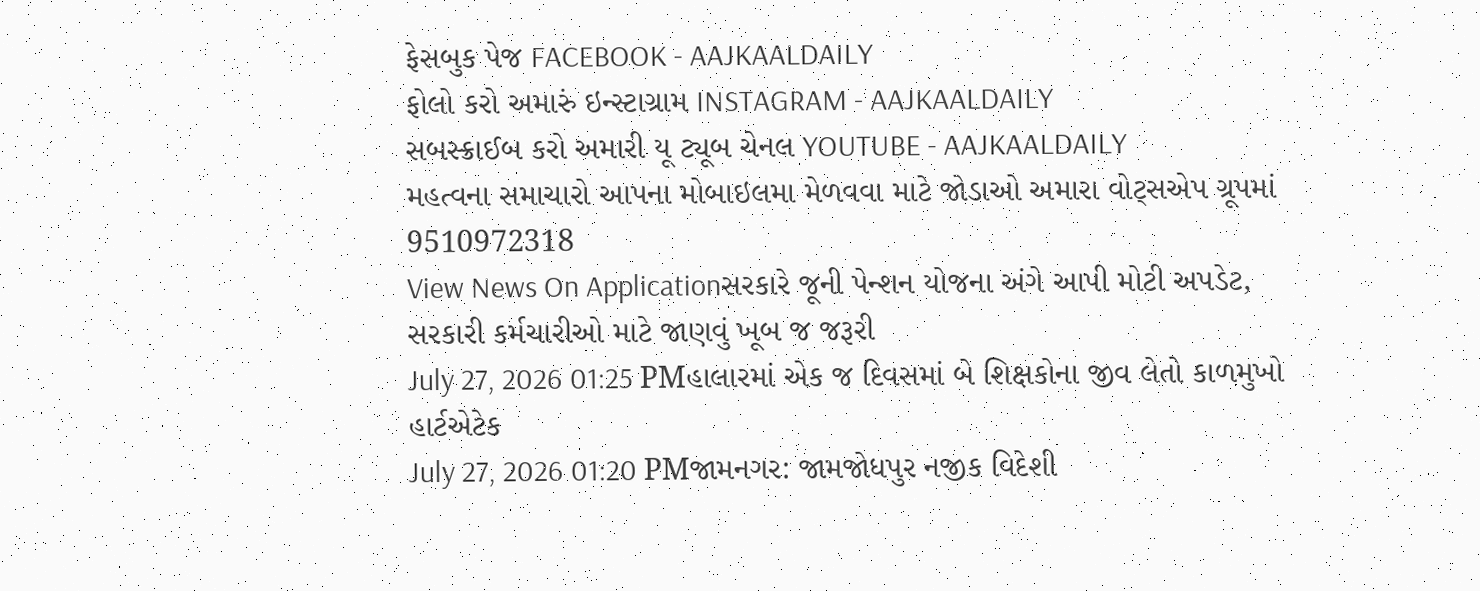ફેસબુક પેજ FACEBOOK - AAJKAALDAILY
ફોલો કરો અમારું ઇન્સ્ટાગ્રામ INSTAGRAM - AAJKAALDAILY
સબસ્ક્રાઈબ કરો અમારી યૂ ટ્યૂબ ચેનલ YOUTUBE - AAJKAALDAILY
મહત્વના સમાચારો આપના મોબાઇલમા મેળવવા માટે જોડાઓ અમારા વોટ્સએપ ગ્રૂપમાં 9510972318
View News On Applicationસરકારે જૂની પેન્શન યોજના અંગે આપી મોટી અપડેટ, સરકારી કર્મચારીઓ માટે જાણવું ખૂબ જ જરૂરી
July 27, 2026 01:25 PMહાલારમાં એક જ દિવસમાં બે શિક્ષકોના જીવ લેતો કાળમુખો હાર્ટએટેક
July 27, 2026 01:20 PMજામનગર: જામજોધપુર નજીક વિદેશી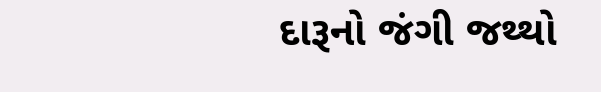દારૂનો જંગી જથ્થો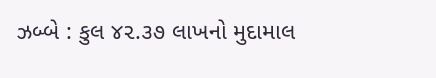ઝબ્બે : કુલ ૪૨.૩૭ લાખનો મુદામાલ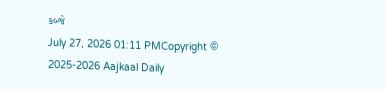કબ્જે
July 27, 2026 01:11 PMCopyright © 2025-2026 Aajkaal Daily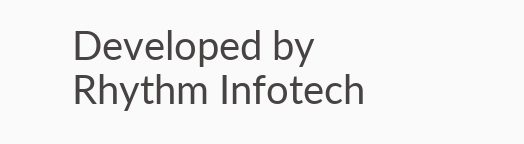Developed by Rhythm Infotech